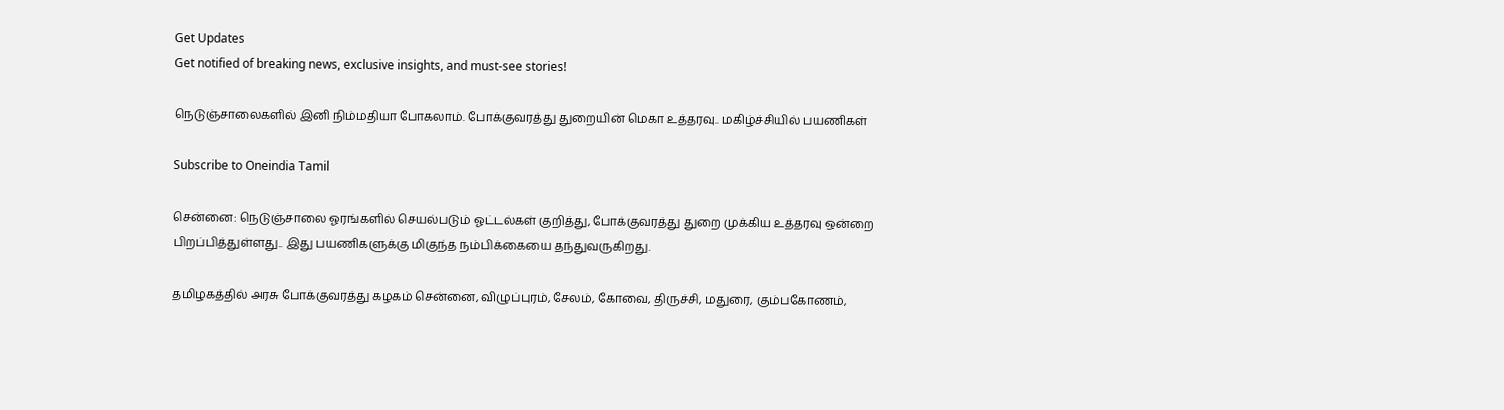Get Updates
Get notified of breaking news, exclusive insights, and must-see stories!

நெடுஞ்சாலைகளில் இனி நிம்மதியா போகலாம். போக்குவரத்து துறையின் மெகா உத்தரவு.. மகிழ்ச்சியில் பயணிகள்

Subscribe to Oneindia Tamil

சென்னை: நெடுஞ்சாலை ஓரங்களில் செயல்படும் ஓட்டல்கள் குறித்து, போக்குவரத்து துறை முக்கிய உத்தரவு ஒன்றை பிறப்பித்துள்ளது.. இது பயணிகளுக்கு மிகுந்த நம்பிக்கையை தந்துவருகிறது.

தமிழகத்தில் அரசு போக்குவரத்து கழகம் சென்னை, விழுப்புரம், சேலம், கோவை, திருச்சி, மதுரை, கும்பகோணம்,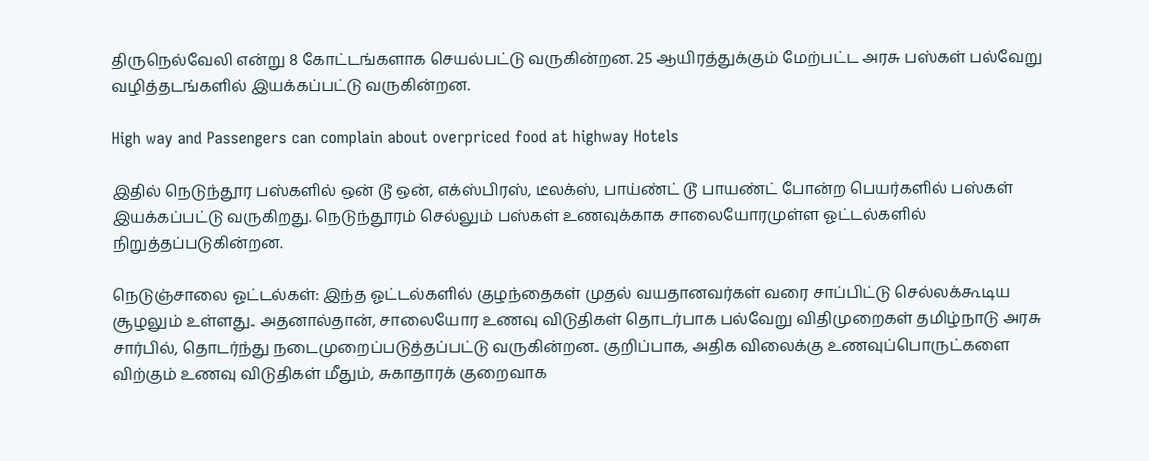திருநெல்வேலி என்று 8 கோட்டங்களாக செயல்பட்டு வருகின்றன. 25 ஆயிரத்துக்கும் மேற்பட்ட அரசு பஸ்கள் பல்வேறு வழித்தடங்களில் இயக்கப்பட்டு வருகின்றன.

High way and Passengers can complain about overpriced food at highway Hotels

இதில் நெடுந்தூர பஸ்களில் ஒன் டூ ஒன், எக்ஸ்பிரஸ், டீலக்ஸ், பாய்ண்ட் டூ பாயண்ட் போன்ற பெயர்களில் பஸ்கள் இயக்கப்பட்டு வருகிறது. நெடுந்தூரம் செல்லும் பஸ்கள் உணவுக்காக சாலையோரமுள்ள ஓட்டல்களில் நிறுத்தப்படுகின்றன.

நெடுஞ்சாலை ஓட்டல்கள்: இந்த ஓட்டல்களில் குழந்தைகள் முதல் வயதானவர்கள் வரை சாப்பிட்டு செல்லக்கூடிய சூழலும் உள்ளது.. அதனால்தான், சாலையோர உணவு விடுதிகள் தொடர்பாக பல்வேறு விதிமுறைகள் தமிழ்நாடு அரசு சார்பில், தொடர்ந்து நடைமுறைப்படுத்தப்பட்டு வருகின்றன.. குறிப்பாக, அதிக விலைக்கு உணவுப்பொருட்களை விற்கும் உணவு விடுதிகள் மீதும், சுகாதாரக் குறைவாக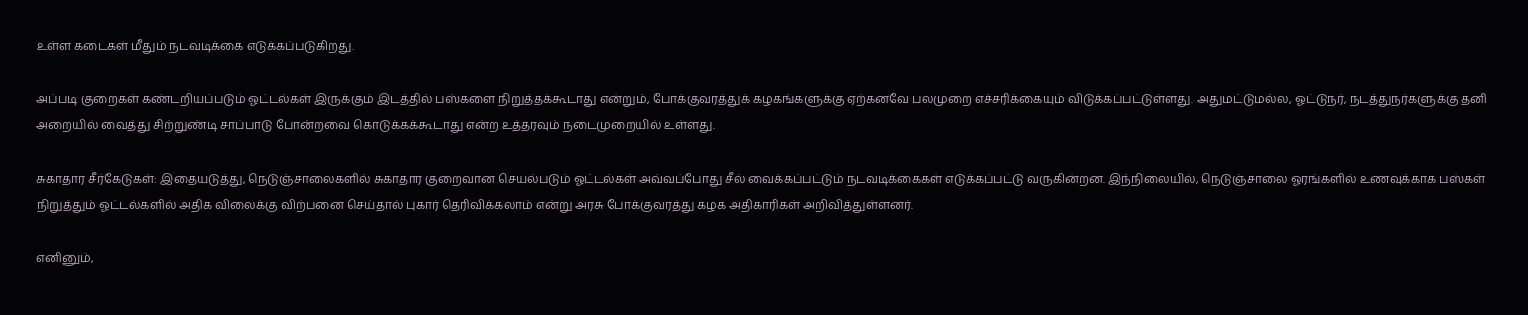உள்ள கடைகள் மீதும் நடவடிக்கை எடுக்கப்படுகிறது.

அப்படி குறைகள் கண்டறியப்படும் ஓட்டல்கள் இருக்கும் இடத்தில் பஸ்களை நிறுத்தக்கூடாது என்றும், போக்குவரத்துக் கழகங்களுக்கு ஏற்கனவே பலமுறை எச்சரிக்கையும் விடுக்கப்பட்டுள்ளது. அதுமட்டுமல்ல, ஓட்டுநர், நடத்துநர்களுக்கு தனி அறையில் வைத்து சிற்றுண்டி சாப்பாடு போன்றவை கொடுக்கக்கூடாது என்ற உத்தரவும் நடைமுறையில் உள்ளது.

சுகாதார சீர்கேடுகள்: இதையடுத்து, நெடுஞ்சாலைகளில் சுகாதார குறைவான செயல்படும் ஓட்டல்கள் அவ்வப்போது சீல் வைக்கப்பட்டும் நடவடிக்கைகள் எடுக்கப்பட்டு வருகின்றன. இந்நிலையில், நெடுஞ்சாலை ஓரங்களில் உணவுக்காக பஸ்கள் நிறுத்தும் ஓட்டல்களில் அதிக விலைக்கு விற்பனை செய்தால் புகார் தெரிவிக்கலாம் என்று அரசு போக்குவரத்து கழக அதிகாரிகள் அறிவித்துள்ளனர்.

எனினும்,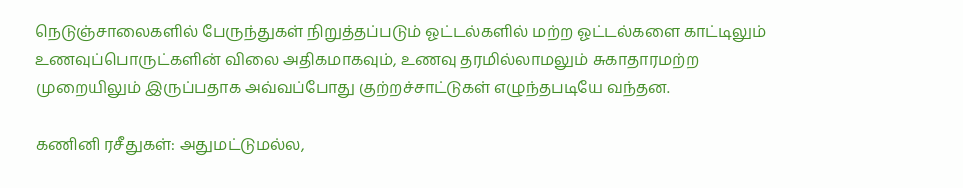நெடுஞ்சாலைகளில் பேருந்துகள் நிறுத்தப்படும் ஓட்டல்களில் மற்ற ஓட்டல்களை காட்டிலும் உணவுப்பொருட்களின் விலை அதிகமாகவும், உணவு தரமில்லாமலும் சுகாதாரமற்ற முறையிலும் இருப்பதாக அவ்வப்போது குற்றச்சாட்டுகள் எழுந்தபடியே வந்தன.

கணினி ரசீதுகள்: அதுமட்டுமல்ல,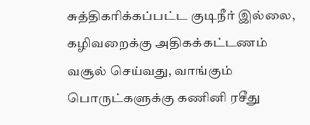சுத்திகரிக்கப்பட்ட குடிநீர் இல்லை, கழிவறைக்கு அதிகக்கட்டணம் வசூல் செய்வது, வாங்கும் பொருட்களுக்கு கணினி ரசீது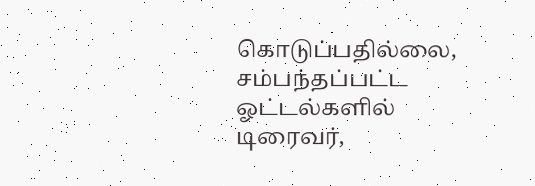கொடுப்பதில்லை, சம்பந்தப்பட்ட ஓட்டல்களில் டிரைவர்,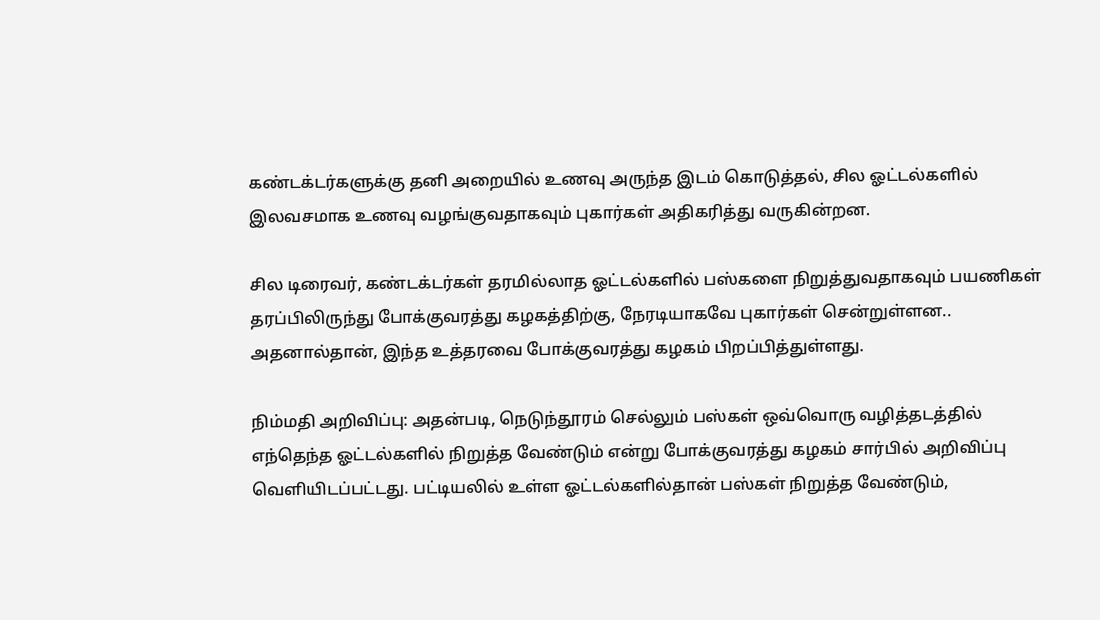கண்டக்டர்களுக்கு தனி அறையில் உணவு அருந்த இடம் கொடுத்தல், சில ஓட்டல்களில் இலவசமாக உணவு வழங்குவதாகவும் புகார்கள் அதிகரித்து வருகின்றன.

சில டிரைவர், கண்டக்டர்கள் தரமில்லாத ஓட்டல்களில் பஸ்களை நிறுத்துவதாகவும் பயணிகள் தரப்பிலிருந்து போக்குவரத்து கழகத்திற்கு, நேரடியாகவே புகார்கள் சென்றுள்ளன.. அதனால்தான், இந்த உத்தரவை போக்குவரத்து கழகம் பிறப்பித்துள்ளது.

நிம்மதி அறிவிப்பு: அதன்படி, நெடுந்தூரம் செல்லும் பஸ்கள் ஒவ்வொரு வழித்தடத்தில் எந்தெந்த ஓட்டல்களில் நிறுத்த வேண்டும் என்று போக்குவரத்து கழகம் சார்பில் அறிவிப்பு வெளியிடப்பட்டது. பட்டியலில் உள்ள ஓட்டல்களில்தான் பஸ்கள் நிறுத்த வேண்டும்,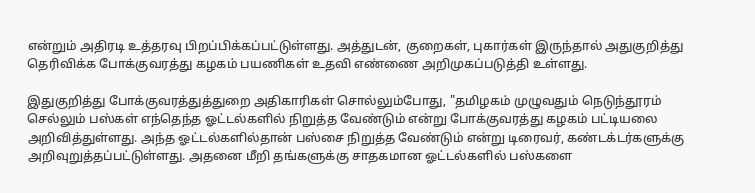என்றும் அதிரடி உத்தரவு பிறப்பிக்கப்பட்டுள்ளது. அத்துடன், குறைகள், புகார்கள் இருந்தால் அதுகுறித்து தெரிவிக்க போக்குவரத்து கழகம் பயணிகள் உதவி எண்ணை அறிமுகப்படுத்தி உள்ளது.

இதுகுறித்து போக்குவரத்துத்துறை அதிகாரிகள் சொல்லும்போது, "தமிழகம் முழுவதும் நெடுந்தூரம் செல்லும் பஸ்கள் எந்தெந்த ஓட்டல்களில் நிறுத்த வேண்டும் என்று போக்குவரத்து கழகம் பட்டியலை அறிவித்துள்ளது. அந்த ஓட்டல்களில்தான் பஸ்சை நிறுத்த வேண்டும் என்று டிரைவர், கண்டக்டர்களுக்கு அறிவுறுத்தப்பட்டுள்ளது. அதனை மீறி தங்களுக்கு சாதகமான ஓட்டல்களில் பஸ்களை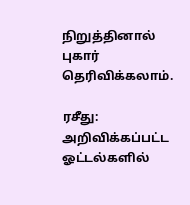நிறுத்தினால் புகார் தெரிவிக்கலாம்.

ரசீது: அறிவிக்கப்பட்ட ஓட்டல்களில்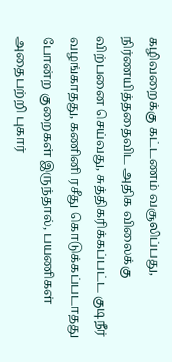கழிவறைக்கு கட்டணம் வசூலிப்பது, நிர்ணயித்ததைவிட அதிக விலைக்கு விற்பனை செய்வது, சுத்திகரிக்கப்பட்ட குடிநீர் வழங்காதது, கணினி ரசீது கொடுக்கப்படாதது போன்ற குறைகள் இருந்தால், பயணிகள் அதைபற்றி புகார்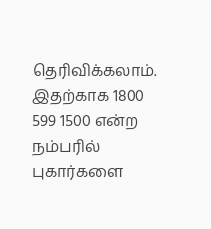தெரிவிக்கலாம். இதற்காக 1800 599 1500 என்ற நம்பரில் புகார்களை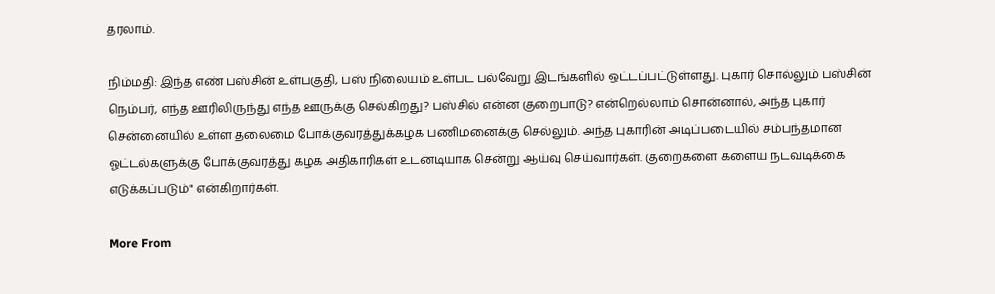தரலாம்.

நிம்மதி: இந்த எண் பஸ்சின் உள்பகுதி, பஸ் நிலையம் உள்பட பல்வேறு இடங்களில் ஒட்டப்பட்டுள்ளது. புகார் சொல்லும் பஸ்சின் நெம்பர், எந்த ஊரிலிருந்து எந்த ஊருக்கு செல்கிறது? பஸ்சில் என்ன குறைபாடு? என்றெல்லாம் சொன்னால், அந்த புகார் சென்னையில் உள்ள தலைமை போக்குவரத்துக்கழக பணிமனைக்கு செல்லும். அந்த புகாரின் அடிப்படையில் சம்பந்தமான ஓட்டல்களுக்கு போக்குவரத்து கழக அதிகாரிகள் உடனடியாக சென்று ஆய்வு செய்வார்கள். குறைகளை களைய நடவடிக்கை எடுக்கப்படும்" என்கிறார்கள்.

More From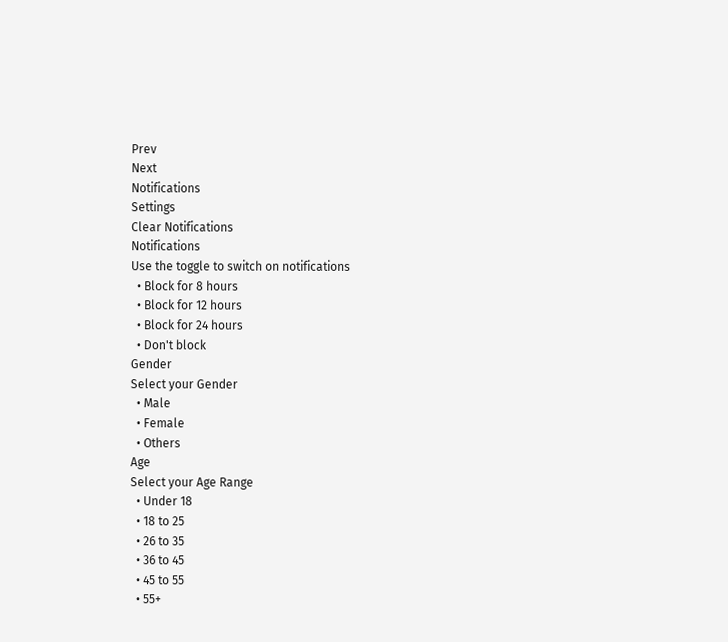Prev
Next
Notifications
Settings
Clear Notifications
Notifications
Use the toggle to switch on notifications
  • Block for 8 hours
  • Block for 12 hours
  • Block for 24 hours
  • Don't block
Gender
Select your Gender
  • Male
  • Female
  • Others
Age
Select your Age Range
  • Under 18
  • 18 to 25
  • 26 to 35
  • 36 to 45
  • 45 to 55
  • 55+